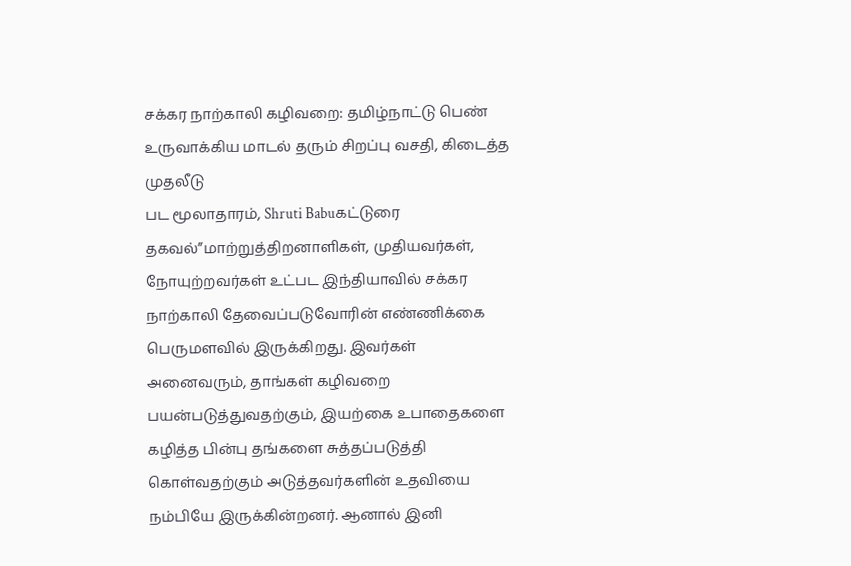சக்கர நாற்காலி கழிவறை: தமிழ்நாட்டு பெண் உருவாக்கிய மாடல் தரும் சிறப்பு வசதி, கிடைத்த முதலீடு
பட மூலாதாரம், Shruti Babuகட்டுரை தகவல்”மாற்றுத்திறனாளிகள், முதியவர்கள், நோயுற்றவர்கள் உட்பட இந்தியாவில் சக்கர நாற்காலி தேவைப்படுவோரின் எண்ணிக்கை பெருமளவில் இருக்கிறது. இவர்கள் அனைவரும், தாங்கள் கழிவறை பயன்படுத்துவதற்கும், இயற்கை உபாதைகளை கழித்த பின்பு தங்களை சுத்தப்படுத்தி கொள்வதற்கும் அடுத்தவர்களின் உதவியை நம்பியே இருக்கின்றனர். ஆனால் இனி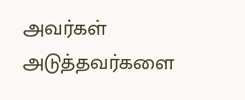அவர்கள் அடுத்தவர்களை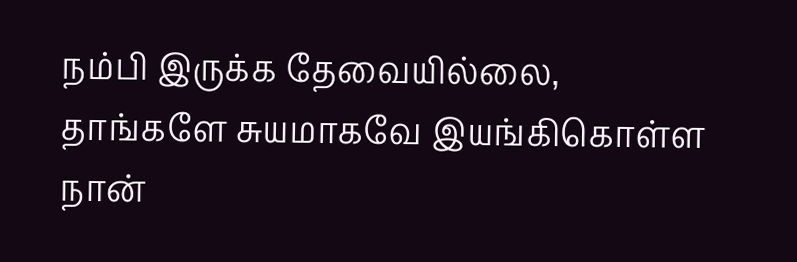நம்பி இருக்க தேவையில்லை, தாங்களே சுயமாகவே இயங்கிகொள்ள நான்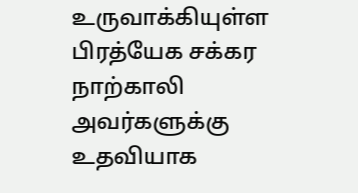உருவாக்கியுள்ள பிரத்யேக சக்கர நாற்காலி அவர்களுக்கு உதவியாக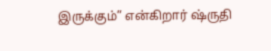இருக்கும்” என்கிறார் ஷ்ருதி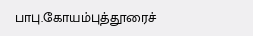பாபு.கோயம்புத்தூரைச்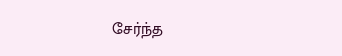சேர்ந்த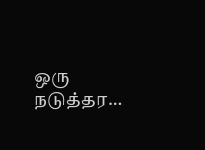ஒரு நடுத்தர…